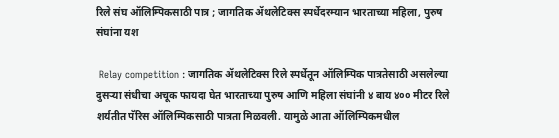रिले संघ ऑलिम्पिकसाठी पात्र ; जागतिक ॲथलेटिक्स स्पर्धेदरम्यान भारताच्या महिला, पुरुष संघांना यश

 Relay competition : जागतिक ॲथलेटिक्स रिले स्पर्धेतून ऑलिम्पिक पात्रतेसाठी असलेल्या दुसऱ्या संधीचा अचूक फायदा घेत भारताच्या पुरुष आणि महिला संघांनी ४ बाय ४०० मीटर रिले शर्यतीत पॅरिस ऑलिम्पिकसाठी पात्रता मिळवली. यामुळे आता ऑलिम्पिकमधील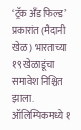‘ट्रॅक अँड फिल्ड’ प्रकारांत (मैदानी खेळ) भारताच्या १९ खेळाडूंचा समावेश निश्चित झाला. ऑलिम्पिकमध्ये १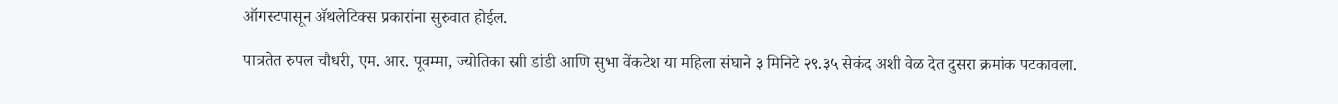ऑगस्टपासून ॲथलेटिक्स प्रकारांना सुरुवात होईल.

पात्रतेत रुपल चौधरी, एम. आर. पूवम्मा, ज्योतिका स्राी डांडी आणि सुभा वेंकटेश या महिला संघाने ३ मिनिटे २९.३५ सेकंद अशी वेळ देत दुसरा क्रमांक पटकावला.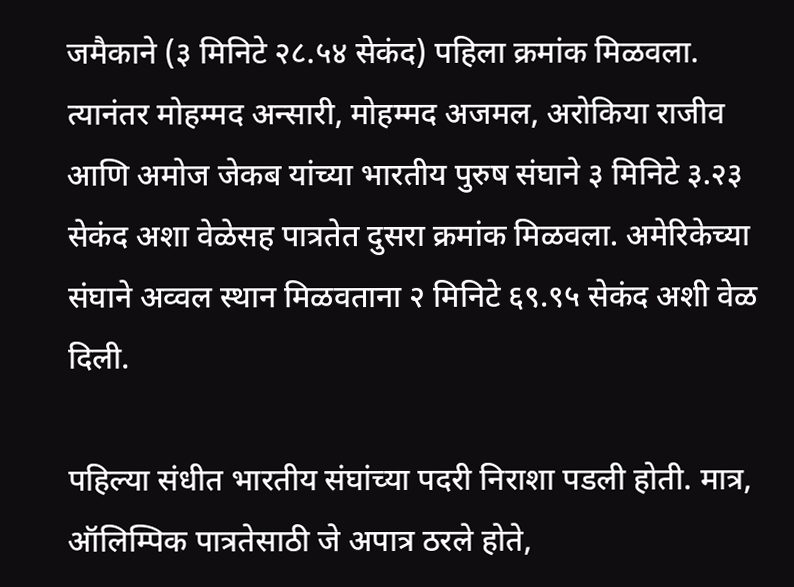जमैकाने (३ मिनिटे २८.५४ सेकंद) पहिला क्रमांक मिळवला. त्यानंतर मोहम्मद अन्सारी, मोहम्मद अजमल, अरोकिया राजीव आणि अमोज जेकब यांच्या भारतीय पुरुष संघाने ३ मिनिटे ३.२३ सेकंद अशा वेळेसह पात्रतेत दुसरा क्रमांक मिळवला. अमेरिकेच्या संघाने अव्वल स्थान मिळवताना २ मिनिटे ६९.९५ सेकंद अशी वेळ दिली.

पहिल्या संधीत भारतीय संघांच्या पदरी निराशा पडली होती. मात्र, ऑलिम्पिक पात्रतेसाठी जे अपात्र ठरले होते,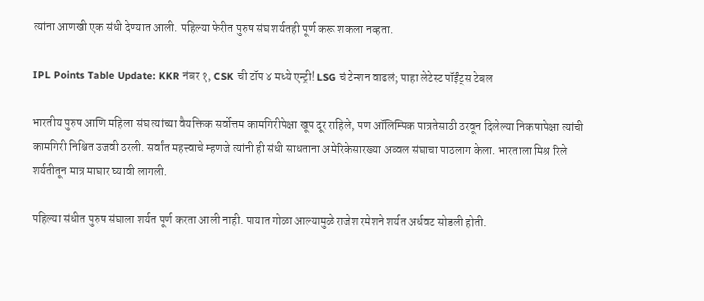त्यांना आणखी एक संधी देण्यात आली. पहिल्या फेरीत पुरुष संघ शर्यतही पूर्ण करू शकला नव्हता.

IPL Points Table Update: KKR नंबर १, CSK ची टॉप ४ मध्ये एन्ट्री! LSG चं टेन्शन वाढलं; पाहा लेटेस्ट पॉईंट्स टेबल

भारतीय पुरुष आणि महिला संघ त्यांच्या वैयक्तिक सर्वोत्तम कामगिरीपेक्षा खूप दूर राहिले, पण ऑलिम्पिक पात्रतेसाठी ठरवून दिलेल्या निकषापेक्षा त्यांची कामगिरी निश्चित उजवी ठरली. सर्वांत महत्त्वाचे म्हणजे त्यांनी ही संधी साधताना अमेरिकेसारख्या अव्वल संघाचा पाठलाग केला. भारताला मिश्र रिले शर्यतीतून मात्र माघार घ्यावी लागली.

पहिल्या संधीत पुरुष संघाला शर्यत पूर्ण करता आली नाही. पायात गोळा आल्यामुळे राजेश रमेशने शर्यत अर्धवट सोडली होती.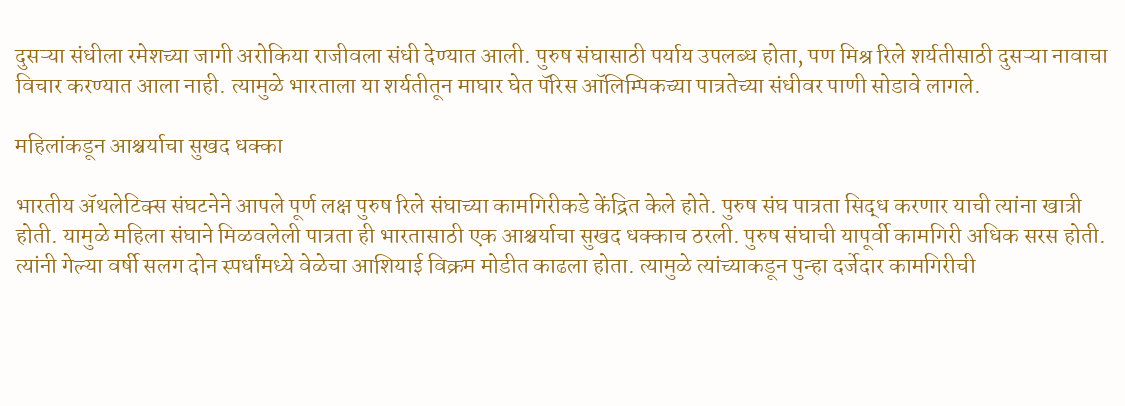दुसऱ्या संधीला रमेशच्या जागी अरोकिया राजीवला संधी देण्यात आली. पुरुष संघासाठी पर्याय उपलब्ध होता, पण मिश्र रिले शर्यतीसाठी दुसऱ्या नावाचा विचार करण्यात आला नाही. त्यामुळे भारताला या शर्यतीतून माघार घेत पॅरिस ऑलिम्पिकच्या पात्रतेच्या संधीवर पाणी सोडावे लागले.

महिलांकडून आश्चर्याचा सुखद धक्का

भारतीय ॲथलेटिक्स संघटनेने आपले पूर्ण लक्ष पुरुष रिले संघाच्या कामगिरीकडे केंद्रित केले होते. पुरुष संघ पात्रता सिद्ध करणार याची त्यांना खात्री होती. यामुळे महिला संघाने मिळवलेली पात्रता ही भारतासाठी एक आश्चर्याचा सुखद धक्काच ठरली. पुरुष संघाची यापूर्वी कामगिरी अधिक सरस होती. त्यांनी गेल्या वर्षी सलग दोन स्पर्धांमध्ये वेळेचा आशियाई विक्रम मोडीत काढला होता. त्यामुळे त्यांच्याकडून पुन्हा दर्जेदार कामगिरीची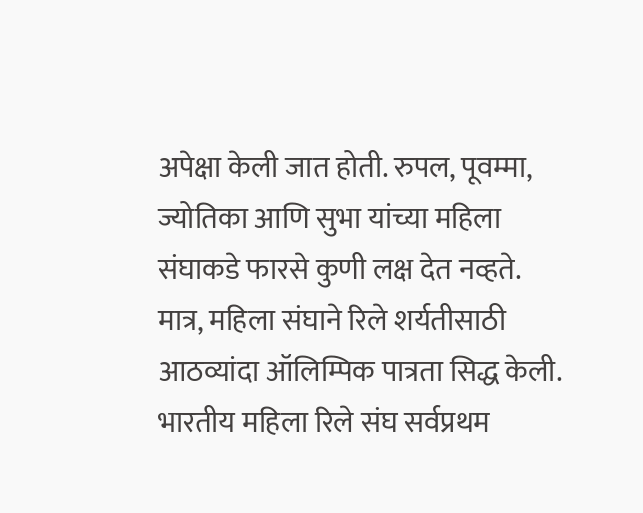अपेक्षा केली जात होती. रुपल, पूवम्मा, ज्योतिका आणि सुभा यांच्या महिला संघाकडे फारसे कुणी लक्ष देत नव्हते. मात्र, महिला संघाने रिले शर्यतीसाठी आठव्यांदा ऑलिम्पिक पात्रता सिद्ध केली. भारतीय महिला रिले संघ सर्वप्रथम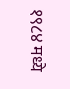१९८४ मध्ये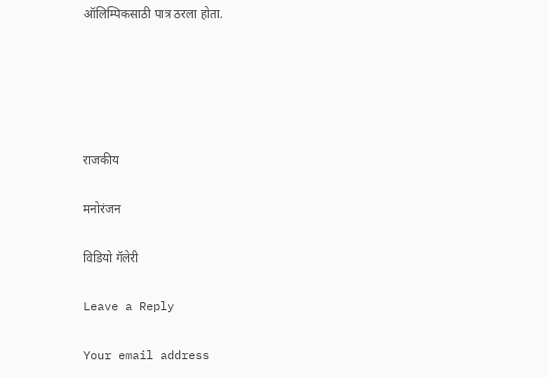ऑलिम्पिकसाठी पात्र ठरला होता.





राजकीय

मनोरंजन

विडियो गॅलेरी

Leave a Reply

Your email address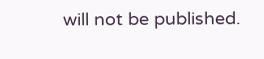will not be published.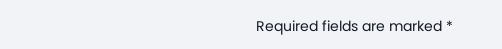Required fields are marked *